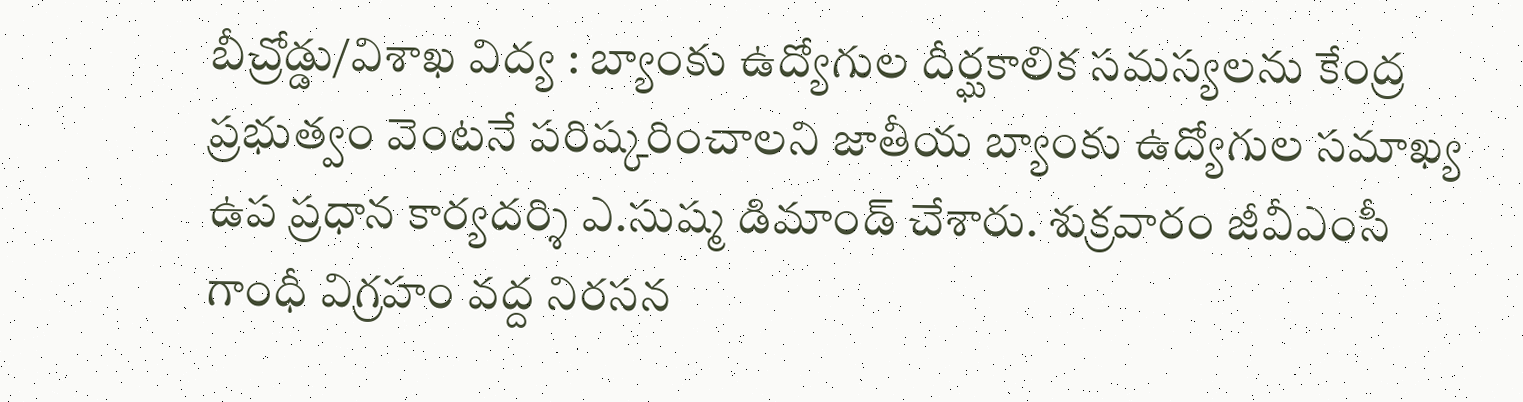బీచ్రోడ్డు/విశాఖ విద్య : బ్యాంకు ఉద్యోగుల దీర్ఘకాలిక సమస్యలను కేంద్ర ప్రభుత్వం వెంటనే పరిష్కరించాలని జాతీయ బ్యాంకు ఉద్యోగుల సమాఖ్య ఉప ప్రధాన కార్యదర్శి ఎ.సుష్మ డిమాండ్ చేశారు. శుక్రవారం జీవీఎంసీ గాంధీ విగ్రహం వద్ద నిరసన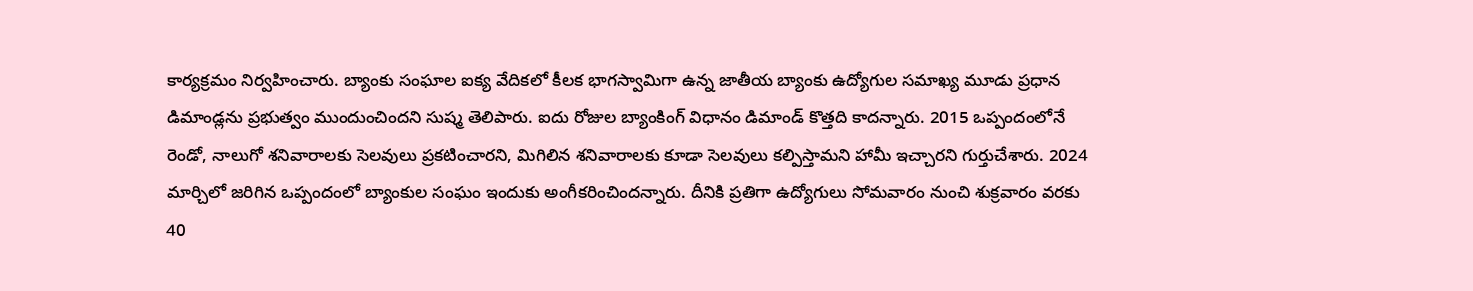కార్యక్రమం నిర్వహించారు. బ్యాంకు సంఘాల ఐక్య వేదికలో కీలక భాగస్వామిగా ఉన్న జాతీయ బ్యాంకు ఉద్యోగుల సమాఖ్య మూడు ప్రధాన డిమాండ్లను ప్రభుత్వం ముందుంచిందని సుష్మ తెలిపారు. ఐదు రోజుల బ్యాంకింగ్ విధానం డిమాండ్ కొత్తది కాదన్నారు. 2015 ఒప్పందంలోనే రెండో, నాలుగో శనివారాలకు సెలవులు ప్రకటించారని, మిగిలిన శనివారాలకు కూడా సెలవులు కల్పిస్తామని హామీ ఇచ్చారని గుర్తుచేశారు. 2024 మార్చిలో జరిగిన ఒప్పందంలో బ్యాంకుల సంఘం ఇందుకు అంగీకరించిందన్నారు. దీనికి ప్రతిగా ఉద్యోగులు సోమవారం నుంచి శుక్రవారం వరకు 40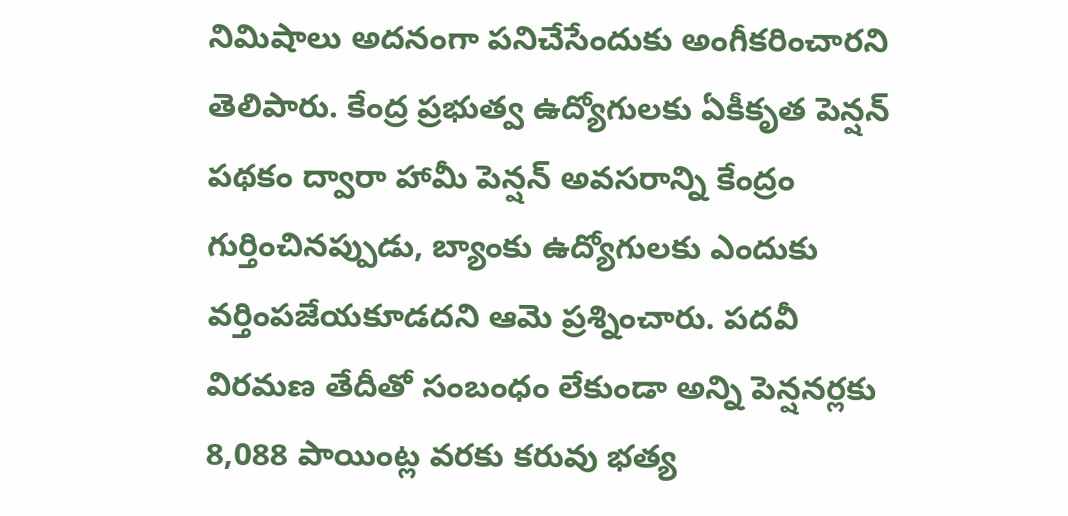నిమిషాలు అదనంగా పనిచేసేందుకు అంగీకరించారని తెలిపారు. కేంద్ర ప్రభుత్వ ఉద్యోగులకు ఏకీకృత పెన్షన్ పథకం ద్వారా హామీ పెన్షన్ అవసరాన్ని కేంద్రం గుర్తించినప్పుడు, బ్యాంకు ఉద్యోగులకు ఎందుకు వర్తింపజేయకూడదని ఆమె ప్రశ్నించారు. పదవీ విరమణ తేదీతో సంబంధం లేకుండా అన్ని పెన్షనర్లకు 8,088 పాయింట్ల వరకు కరువు భత్య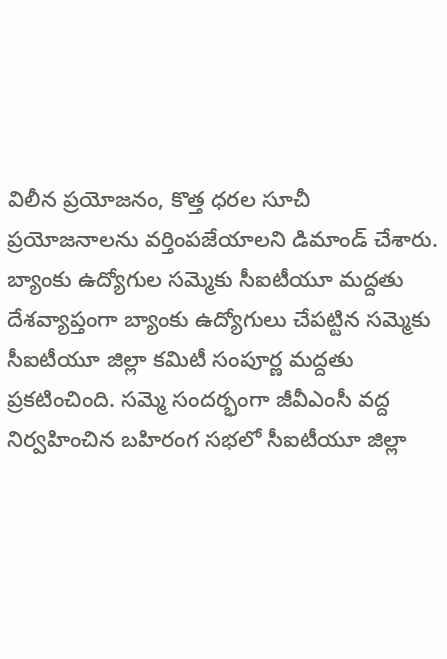విలీన ప్రయోజనం, కొత్త ధరల సూచీ ప్రయోజనాలను వర్తింపజేయాలని డిమాండ్ చేశారు.
బ్యాంకు ఉద్యోగుల సమ్మెకు సీఐటీయూ మద్దతు
దేశవ్యాప్తంగా బ్యాంకు ఉద్యోగులు చేపట్టిన సమ్మెకు సీఐటీయూ జిల్లా కమిటీ సంపూర్ణ మద్దతు ప్రకటించింది. సమ్మె సందర్భంగా జీవీఎంసీ వద్ద నిర్వహించిన బహిరంగ సభలో సీఐటీయూ జిల్లా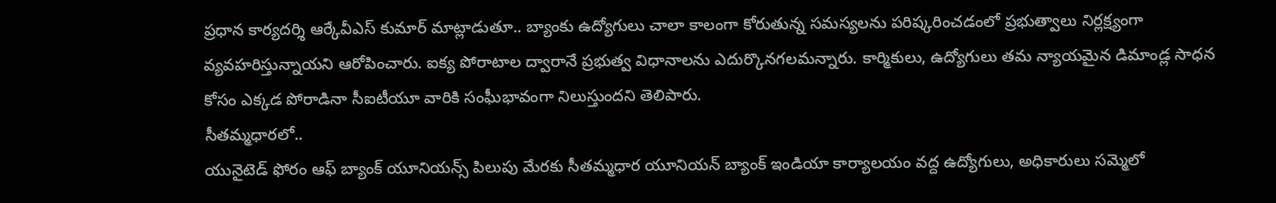ప్రధాన కార్యదర్శి ఆర్కేవీఎస్ కుమార్ మాట్లాడుతూ.. బ్యాంకు ఉద్యోగులు చాలా కాలంగా కోరుతున్న సమస్యలను పరిష్కరించడంలో ప్రభుత్వాలు నిర్లక్ష్యంగా వ్యవహరిస్తున్నాయని ఆరోపించారు. ఐక్య పోరాటాల ద్వారానే ప్రభుత్వ విధానాలను ఎదుర్కొనగలమన్నారు. కార్మికులు, ఉద్యోగులు తమ న్యాయమైన డిమాండ్ల సాధన కోసం ఎక్కడ పోరాడినా సీఐటీయూ వారికి సంఘీభావంగా నిలుస్తుందని తెలిపారు.
సీతమ్మధారలో..
యునైటెడ్ ఫోరం ఆఫ్ బ్యాంక్ యూనియన్స్ పిలుపు మేరకు సీతమ్మధార యూనియన్ బ్యాంక్ ఇండియా కార్యాలయం వద్ద ఉద్యోగులు, అధికారులు సమ్మెలో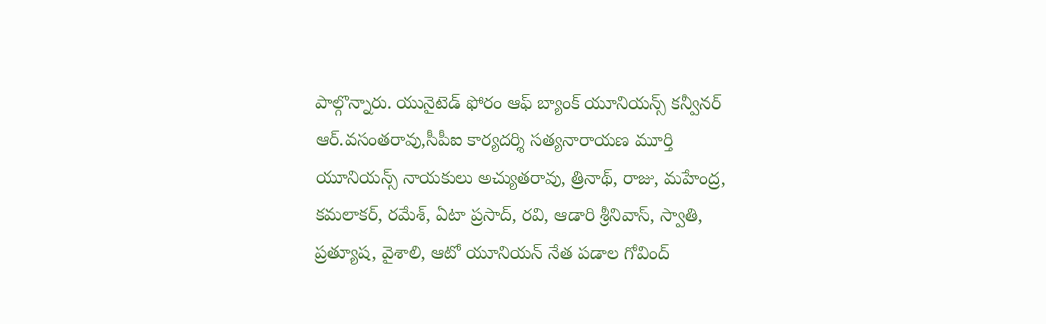పాల్గొన్నారు. యునైటెడ్ ఫోరం ఆఫ్ బ్యాంక్ యూనియన్స్ కన్వీనర్ ఆర్.వసంతరావు,సీపీఐ కార్యదర్శి సత్యనారాయణ మూర్తి యూనియన్స్ నాయకులు అచ్యుతరావు, త్రినాథ్, రాజు, మహేంద్ర, కమలాకర్, రమేశ్, ఏటా ప్రసాద్, రవి, ఆడారి శ్రీనివాస్, స్వాతి, ప్రత్యూష, వైశాలి, ఆటో యూనియన్ నేత పడాల గోవింద్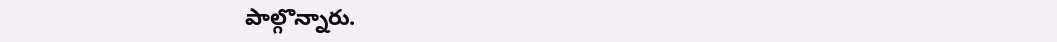పాల్గొన్నారు.